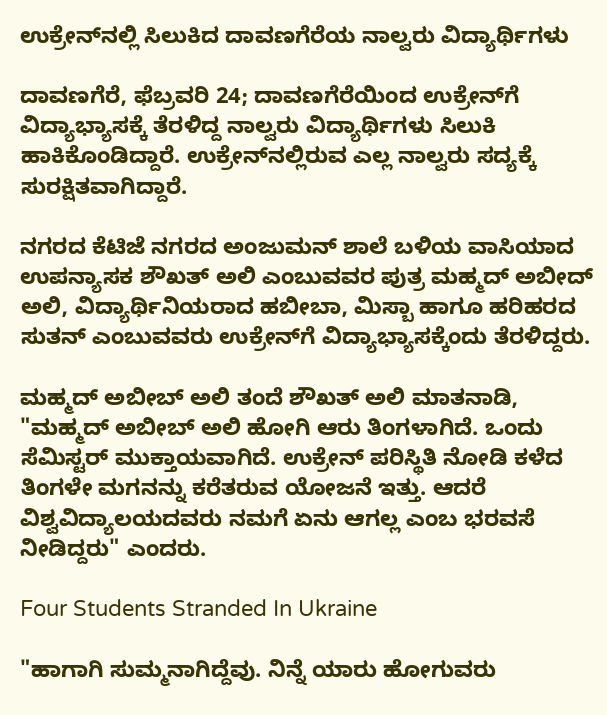ಉಕ್ರೇನ್‌ನಲ್ಲಿ ಸಿಲುಕಿದ ದಾವಣಗೆರೆಯ ನಾಲ್ವರು ವಿದ್ಯಾರ್ಥಿಗಳು

ದಾವಣಗೆರೆ, ಫೆಬ್ರವರಿ 24; ದಾವಣಗೆರೆಯಿಂದ ಉಕ್ರೇನ್‌ಗೆ ವಿದ್ಯಾಭ್ಯಾಸಕ್ಕೆ ತೆರಳಿದ್ದ ನಾಲ್ವರು ವಿದ್ಯಾರ್ಥಿಗಳು ಸಿಲುಕಿ ಹಾಕಿಕೊಂಡಿದ್ದಾರೆ. ಉಕ್ರೇನ್‌ನಲ್ಲಿರುವ ಎಲ್ಲ ನಾಲ್ವರು ಸದ್ಯಕ್ಕೆ ಸುರಕ್ಷಿತವಾಗಿದ್ದಾರೆ.

ನಗರದ ಕೆಟಿಜೆ ನಗರದ ಅಂಜುಮನ್ ಶಾಲೆ ಬಳಿಯ ವಾಸಿಯಾದ ಉಪನ್ಯಾಸಕ ಶೌಖತ್ ಅಲಿ ಎಂಬುವವರ ಪುತ್ರ ಮಹ್ಮದ್ ಅಬೀದ್ ಅಲಿ, ವಿದ್ಯಾರ್ಥಿನಿಯರಾದ ಹಬೀಬಾ, ಮಿಸ್ಬಾ ಹಾಗೂ ಹರಿಹರದ ಸುತನ್ ಎಂಬುವವರು ಉಕ್ರೇನ್‌ಗೆ ವಿದ್ಯಾಭ್ಯಾಸಕ್ಕೆಂದು ತೆರಳಿದ್ದರು‌.

ಮಹ್ಮದ್ ಅಬೀಬ್ ಅಲಿ ತಂದೆ ಶೌಖತ್ ಅಲಿ ಮಾತನಾಡಿ, "ಮಹ್ಮದ್ ಅಬೀಬ್ ಅಲಿ ಹೋಗಿ ಆರು ತಿಂಗಳಾಗಿದೆ. ಒಂದು ಸೆಮಿಸ್ಟರ್‌ ಮುಕ್ತಾಯವಾಗಿದೆ. ಉಕ್ರೇನ್ ಪರಿಸ್ಥಿತಿ‌ ನೋಡಿ ಕಳೆದ ತಿಂಗಳೇ ಮಗನನ್ನು ಕರೆತರುವ ಯೋಜನೆ ಇತ್ತು. ಆದರೆ ವಿಶ್ವವಿದ್ಯಾಲಯದವರು ನಮಗೆ ಏನು ಆಗಲ್ಲ ಎಂಬ ಭರವಸೆ ನೀಡಿದ್ದರು" ಎಂದರು.

Four Students Stranded In Ukraine

"ಹಾಗಾಗಿ ಸುಮ್ಮನಾಗಿದ್ದೆವು. ನಿನ್ನೆ ಯಾರು ಹೋಗುವರು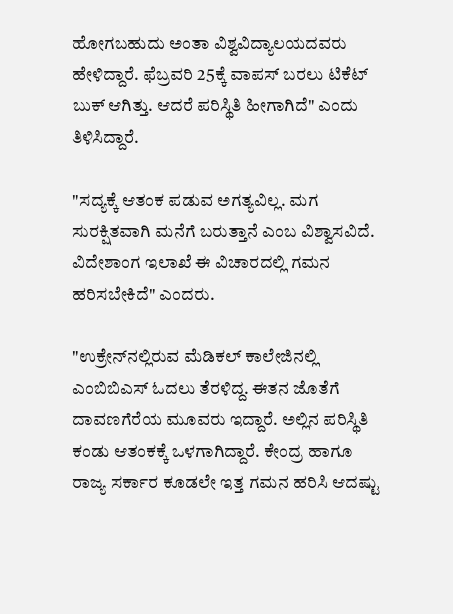ಹೋಗಬಹುದು ಅಂತಾ ವಿಶ್ವವಿದ್ಯಾಲಯದವರು ಹೇಳಿದ್ದಾರೆ. ಫೆಬ್ರವರಿ 25ಕ್ಕೆ ವಾಪಸ್ ಬರಲು ಟಿಕೆಟ್ ಬುಕ್ ಆಗಿತ್ತು. ಆದರೆ ಪರಿಸ್ಥಿತಿ ಹೀಗಾಗಿದೆ" ಎಂದು ತಿಳಿಸಿದ್ದಾರೆ.

"ಸದ್ಯಕ್ಕೆ ಆತಂಕ ಪಡುವ ಅಗತ್ಯವಿಲ್ಲ. ಮಗ ಸುರಕ್ಷಿತವಾಗಿ ಮನೆಗೆ ಬರುತ್ತಾನೆ ಎಂಬ ವಿಶ್ವಾಸವಿದೆ‌. ವಿದೇಶಾಂಗ ಇಲಾಖೆ ಈ ವಿಚಾರದಲ್ಲಿ ಗಮನ ಹರಿಸಬೇಕಿದೆ" ಎಂದರು.

"ಉಕ್ರೇನ್‌ನಲ್ಲಿರುವ ಮೆಡಿಕಲ್ ಕಾಲೇಜಿನಲ್ಲಿ ಎಂಬಿಬಿಎಸ್ ಓದಲು ತೆರಳಿದ್ದ. ಈತನ ಜೊತೆಗೆ ದಾವಣಗೆರೆಯ ಮೂವರು ಇದ್ದಾರೆ. ಅಲ್ಲಿನ ಪರಿಸ್ಥಿತಿ ಕಂಡು ಆತಂಕಕ್ಕೆ ಒಳಗಾಗಿದ್ದಾರೆ. ಕೇಂದ್ರ ಹಾಗೂ ರಾಜ್ಯ ಸರ್ಕಾರ ಕೂಡಲೇ ಇತ್ತ ಗಮನ ಹರಿಸಿ ಆದಷ್ಟು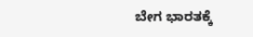ಬೇಗ ಭಾರತಕ್ಕೆ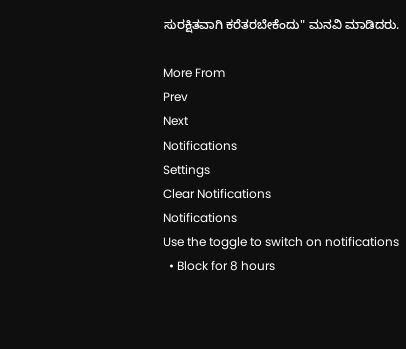ಸುರಕ್ಷಿತವಾಗಿ‌ ಕರೆತರಬೇಕೆಂದು" ಮನವಿ ಮಾಡಿದರು.

More From
Prev
Next
Notifications
Settings
Clear Notifications
Notifications
Use the toggle to switch on notifications
  • Block for 8 hours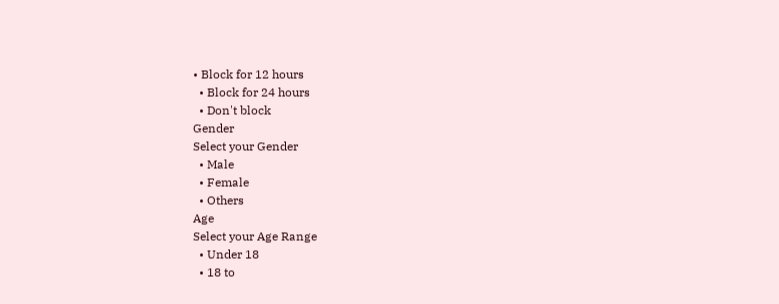• Block for 12 hours
  • Block for 24 hours
  • Don't block
Gender
Select your Gender
  • Male
  • Female
  • Others
Age
Select your Age Range
  • Under 18
  • 18 to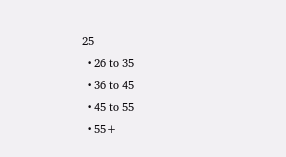25
  • 26 to 35
  • 36 to 45
  • 45 to 55
  • 55+